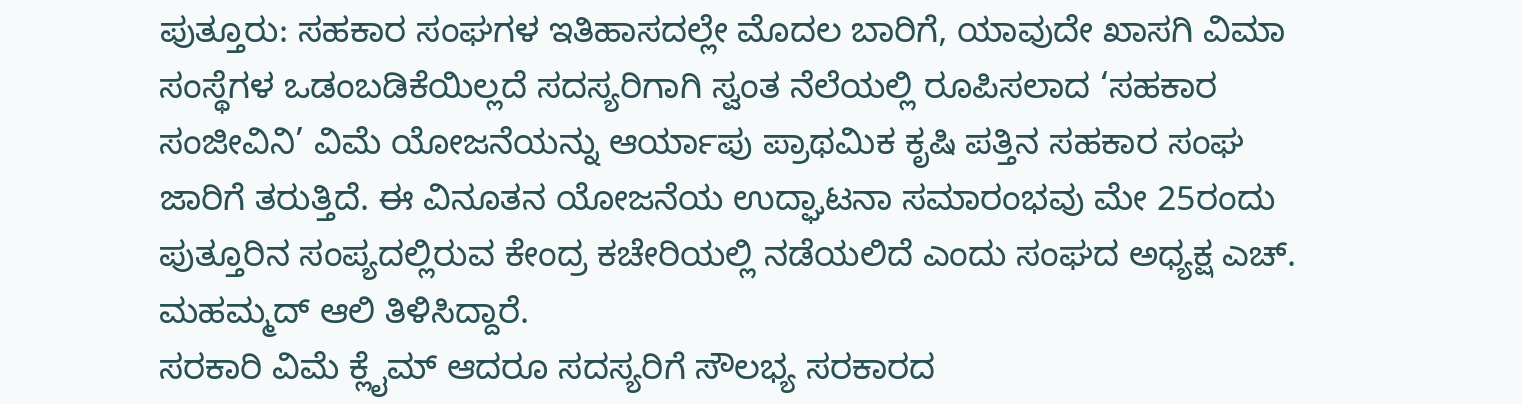ಪುತ್ತೂರು: ಸಹಕಾರ ಸಂಘಗಳ ಇತಿಹಾಸದಲ್ಲೇ ಮೊದಲ ಬಾರಿಗೆ, ಯಾವುದೇ ಖಾಸಗಿ ವಿಮಾ ಸಂಸ್ಥೆಗಳ ಒಡಂಬಡಿಕೆಯಿಲ್ಲದೆ ಸದಸ್ಯರಿಗಾಗಿ ಸ್ವಂತ ನೆಲೆಯಲ್ಲಿ ರೂಪಿಸಲಾದ ‘ಸಹಕಾರ ಸಂಜೀವಿನಿ’ ವಿಮೆ ಯೋಜನೆಯನ್ನು ಆರ್ಯಾಪು ಪ್ರಾಥಮಿಕ ಕೃಷಿ ಪತ್ತಿನ ಸಹಕಾರ ಸಂಘ ಜಾರಿಗೆ ತರುತ್ತಿದೆ. ಈ ವಿನೂತನ ಯೋಜನೆಯ ಉದ್ಘಾಟನಾ ಸಮಾರಂಭವು ಮೇ 25ರಂದು ಪುತ್ತೂರಿನ ಸಂಪ್ಯದಲ್ಲಿರುವ ಕೇಂದ್ರ ಕಚೇರಿಯಲ್ಲಿ ನಡೆಯಲಿದೆ ಎಂದು ಸಂಘದ ಅಧ್ಯಕ್ಷ ಎಚ್. ಮಹಮ್ಮದ್ ಆಲಿ ತಿಳಿಸಿದ್ದಾರೆ.
ಸರಕಾರಿ ವಿಮೆ ಕ್ಲೈಮ್ ಆದರೂ ಸದಸ್ಯರಿಗೆ ಸೌಲಭ್ಯ ಸರಕಾರದ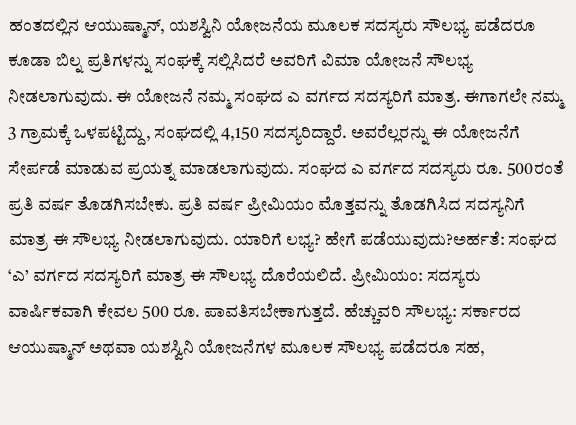ಹಂತದಲ್ಲಿನ ಆಯುಷ್ಮಾನ್, ಯಶಸ್ವಿನಿ ಯೋಜನೆಯ ಮೂಲಕ ಸದಸ್ಯರು ಸೌಲಭ್ಯ ಪಡೆದರೂ ಕೂಡಾ ಬಿಲ್ನ ಪ್ರತಿಗಳನ್ನು ಸಂಘಕ್ಕೆ ಸಲ್ಲಿಸಿದರೆ ಅವರಿಗೆ ವಿಮಾ ಯೋಜನೆ ಸೌಲಭ್ಯ ನೀಡಲಾಗುವುದು. ಈ ಯೋಜನೆ ನಮ್ಮ ಸಂಘದ ಎ ವರ್ಗದ ಸದಸ್ಯರಿಗೆ ಮಾತ್ರ. ಈಗಾಗಲೇ ನಮ್ಮ 3 ಗ್ರಾಮಕ್ಕೆ ಒಳಪಟ್ಟಿದ್ದು, ಸಂಘದಲ್ಲಿ 4,150 ಸದಸ್ಯರಿದ್ದಾರೆ. ಅವರೆಲ್ಲರನ್ನು ಈ ಯೋಜನೆಗೆ ಸೇರ್ಪಡೆ ಮಾಡುವ ಪ್ರಯತ್ನ ಮಾಡಲಾಗುವುದು. ಸಂಘದ ಎ ವರ್ಗದ ಸದಸ್ಯರು ರೂ. 500ರಂತೆ ಪ್ರತಿ ವರ್ಷ ತೊಡಗಿಸಬೇಕು. ಪ್ರತಿ ವರ್ಷ ಪ್ರೀಮಿಯಂ ಮೊತ್ತವನ್ನು ತೊಡಗಿಸಿದ ಸದಸ್ಯನಿಗೆ ಮಾತ್ರ ಈ ಸೌಲಭ್ಯ ನೀಡಲಾಗುವುದು. ಯಾರಿಗೆ ಲಭ್ಯ? ಹೇಗೆ ಪಡೆಯುವುದು?ಅರ್ಹತೆ: ಸಂಘದ ‘ಎ’ ವರ್ಗದ ಸದಸ್ಯರಿಗೆ ಮಾತ್ರ ಈ ಸೌಲಭ್ಯ ದೊರೆಯಲಿದೆ. ಪ್ರೀಮಿಯಂ: ಸದಸ್ಯರು ವಾರ್ಷಿಕವಾಗಿ ಕೇವಲ 500 ರೂ. ಪಾವತಿಸಬೇಕಾಗುತ್ತದೆ. ಹೆಚ್ಚುವರಿ ಸೌಲಭ್ಯ: ಸರ್ಕಾರದ ಆಯುಷ್ಮಾನ್ ಅಥವಾ ಯಶಸ್ವಿನಿ ಯೋಜನೆಗಳ ಮೂಲಕ ಸೌಲಭ್ಯ ಪಡೆದರೂ ಸಹ,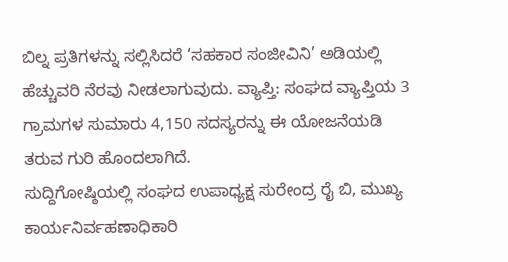ಬಿಲ್ನ ಪ್ರತಿಗಳನ್ನು ಸಲ್ಲಿಸಿದರೆ ‘ಸಹಕಾರ ಸಂಜೀವಿನಿ’ ಅಡಿಯಲ್ಲಿ ಹೆಚ್ಚುವರಿ ನೆರವು ನೀಡಲಾಗುವುದು. ವ್ಯಾಪ್ತಿ: ಸಂಘದ ವ್ಯಾಪ್ತಿಯ 3 ಗ್ರಾಮಗಳ ಸುಮಾರು 4,150 ಸದಸ್ಯರನ್ನು ಈ ಯೋಜನೆಯಡಿ ತರುವ ಗುರಿ ಹೊಂದಲಾಗಿದೆ.
ಸುದ್ದಿಗೋಷ್ಠಿಯಲ್ಲಿ ಸಂಘದ ಉಪಾಧ್ಯಕ್ಷ ಸುರೇಂದ್ರ ರೈ ಬಿ, ಮುಖ್ಯ ಕಾರ್ಯನಿರ್ವಹಣಾಧಿಕಾರಿ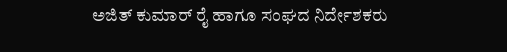ಅಜಿತ್ ಕುಮಾರ್ ರೈ ಹಾಗೂ ಸಂಘದ ನಿರ್ದೇಶಕರು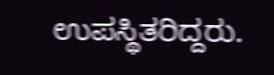ಉಪಸ್ಥಿತರಿದ್ದರು.